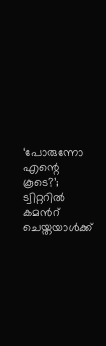‘പോരുന്നോ എന്റെ കൂടെ?’; ട്വിറ്ററില്‍ കമന്‍റ് ചെയ്തയാള്‍ക്ക്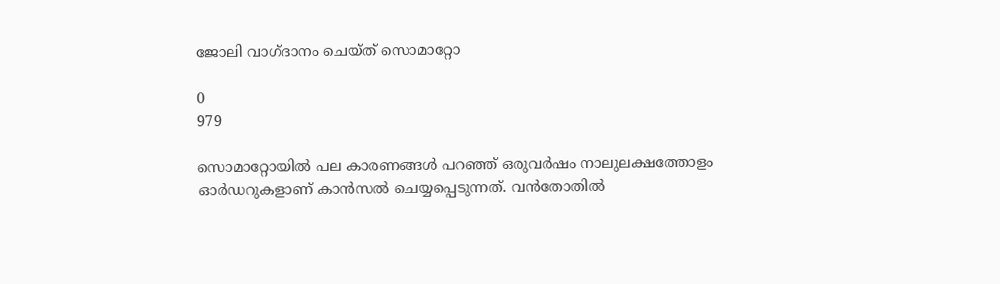ജോലി വാഗ്ദാനം ചെയ്ത് സൊമാറ്റോ

0
979

സൊമാറ്റോയില്‍ പല കാരണങ്ങള്‍ പറഞ്ഞ് ഒരുവര്‍ഷം നാലുലക്ഷത്തോളം ഓര്‍ഡറുകളാണ് കാന്‍സല്‍ ചെയ്യപ്പെടുന്നത്. വന്‍തോതില്‍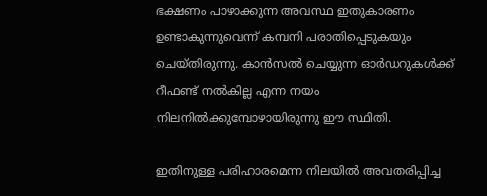ഭക്ഷണം പാഴാക്കുന്ന അവസ്ഥ ഇതുകാരണം ഉണ്ടാകുന്നുവെന്ന് കമ്പനി പരാതിപ്പെടുകയും ചെയ്തിരുന്നു. കാന്‍സല്‍ ചെയ്യുന്ന ഓര്‍ഡറുകള്‍ക്ക് റീഫണ്ട് നല്‍കില്ല എന്ന നയം നിലനില്‍ക്കുമ്പോഴായിരുന്നു ഈ സ്ഥിതി.

ഇതിനുള്ള പരിഹാരമെന്ന നിലയില്‍ അവതരിപ്പിച്ച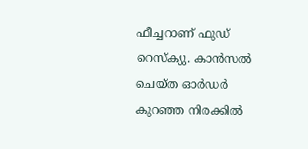ഫീച്ചറാണ് ഫുഡ് റെസ്ക്യു. കാന്‍സല്‍ ചെയ്ത ഓര്‍ഡര്‍ കുറഞ്ഞ നിരക്കില്‍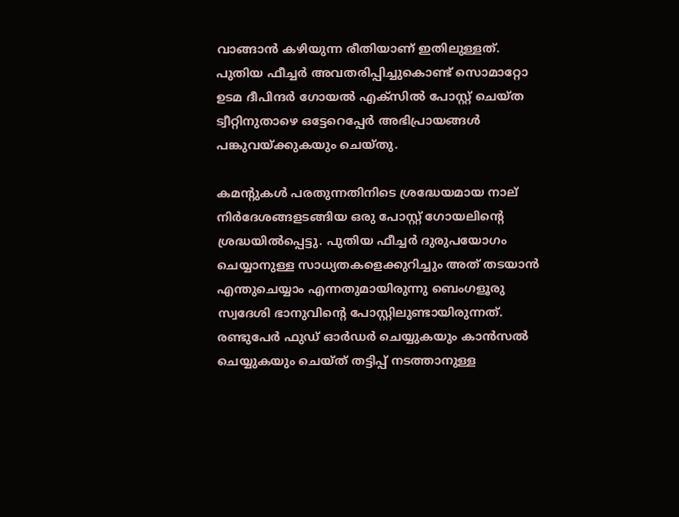വാങ്ങാന്‍ കഴിയുന്ന രീതിയാണ് ഇതിലുള്ളത്. പുതിയ ഫീച്ചര്‍ അവതരിപ്പിച്ചുകൊണ്ട് സൊമാറ്റോ ഉടമ ദീപിന്ദര്‍ ഗോയല്‍ എക്സില്‍ പോസ്റ്റ് ചെയ്ത ട്വീറ്റിനുതാഴെ ഒട്ടേറെപ്പേര്‍ അഭിപ്രായങ്ങള്‍ പങ്കുവയ്ക്കുകയും ചെയ്തു.

കമന്‍റുകള്‍ പരതുന്നതിനിടെ ശ്രദ്ധേയമായ നാല് നിര്‍ദേശങ്ങളടങ്ങിയ ഒരു പോസ്റ്റ് ഗോയലിന്‍റെ ശ്രദ്ധയില്‍പ്പെട്ടു. പുതിയ ഫീച്ചര്‍ ദുരുപയോഗം ചെയ്യാനുള്ള സാധ്യതകളെക്കുറിച്ചും അത് തടയാന്‍ എന്തുചെയ്യാം എന്നതുമായിരുന്നു ബെംഗളൂരു സ്വദേശി ഭാനുവിന്‍റെ പോസ്റ്റിലുണ്ടായിരുന്നത്. രണ്ടുപേര്‍ ഫുഡ് ഓര്‍ഡര്‍ ചെയ്യുകയും കാന്‍സല്‍ ചെയ്യുകയും ചെയ്ത് തട്ടിപ്പ് നടത്താനുള്ള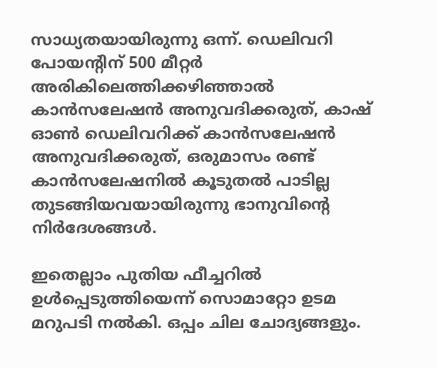സാധ്യതയായിരുന്നു ഒന്ന്. ഡെലിവറി പോയന്‍റിന് 500 മീറ്റര്‍ അരികിലെത്തിക്കഴിഞ്ഞാല്‍ കാന്‍സലേഷന്‍ അനുവദിക്കരുത്, കാഷ് ഓണ്‍ ഡെലിവറിക്ക് കാന്‍സലേഷന്‍ അനുവദിക്കരുത്, ഒരുമാസം രണ്ട് കാന്‍സലേഷനില്‍ കൂടുതല്‍ പാടില്ല തുടങ്ങിയവയായിരുന്നു ഭാനുവിന്‍റെ നിര്‍ദേശങ്ങള്‍.

ഇതെല്ലാം പുതിയ ഫീച്ചറില്‍ ഉള്‍പ്പെടുത്തിയെന്ന് സൊമാറ്റോ ഉടമ മറുപടി നല്‍കി. ഒപ്പം ചില ചോദ്യങ്ങളും.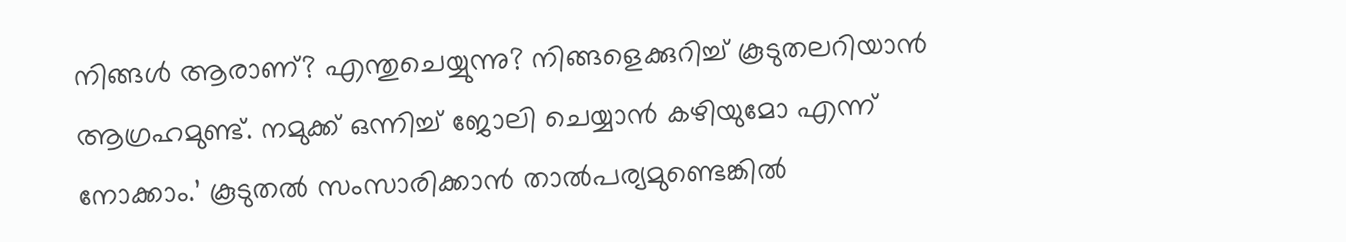നിങ്ങള്‍ ആരാണ്? എന്തുചെയ്യുന്നു? നിങ്ങളെക്കുറിച്ച് കൂടുതലറിയാന്‍ ആഗ്രഹമുണ്ട്. നമുക്ക് ഒന്നിച്ച് ജോലി ചെയ്യാന്‍ കഴിയുമോ എന്ന് നോക്കാം.’ കൂടുതല്‍ സംസാരിക്കാന്‍ താല്‍പര്യമുണ്ടെങ്കില്‍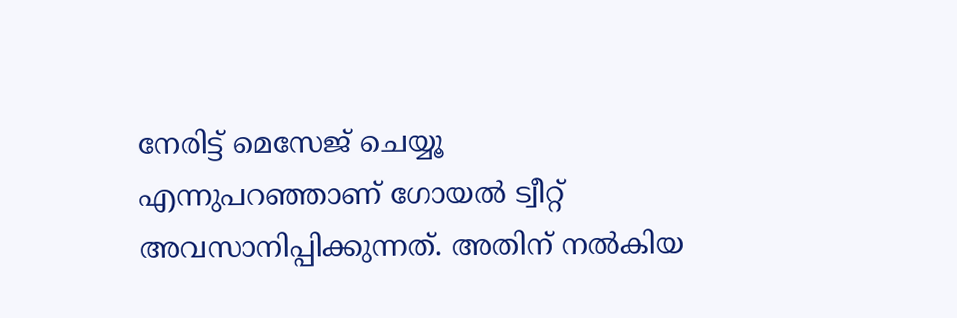നേരിട്ട് മെസേജ് ചെയ്യൂ എന്നുപറഞ്ഞാണ് ഗോയല്‍ ട്വീറ്റ് അവസാനിപ്പിക്കുന്നത്. അതിന് നല്‍കിയ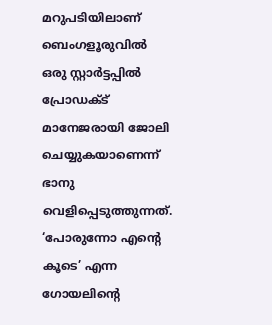മറുപടിയിലാണ് ബെംഗളൂരുവില്‍ ഒരു സ്റ്റാര്‍ട്ടപ്പില്‍ പ്രോഡക്ട് മാനേജരായി ജോലി ചെയ്യുകയാണെന്ന് ഭാനു വെളിപ്പെടുത്തുന്നത്. ‘പോരുന്നോ എന്‍റെ കൂടെ’ എന്ന ഗോയലിന്‍റെ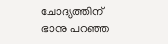ചോദ്യത്തിന് ഭാനു പറഞ്ഞ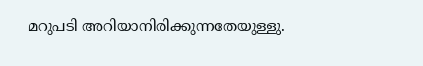മറുപടി അറിയാനിരിക്കുന്നതേയുള്ളു.